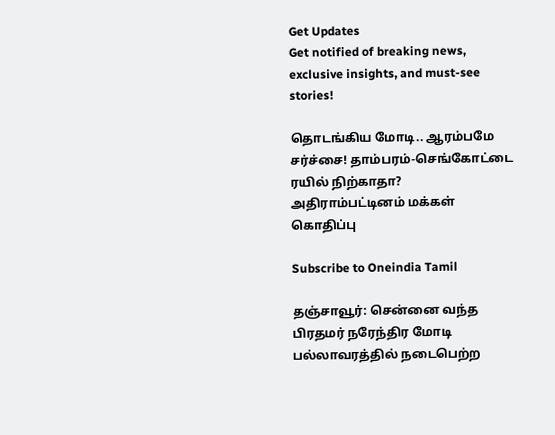Get Updates
Get notified of breaking news, exclusive insights, and must-see stories!

தொடங்கிய மோடி.. ஆரம்பமே சர்ச்சை! தாம்பரம்-செங்கோட்டை ரயில் நிற்காதா? அதிராம்பட்டினம் மக்கள் கொதிப்பு

Subscribe to Oneindia Tamil

தஞ்சாவூர்: சென்னை வந்த பிரதமர் நரேந்திர மோடி பல்லாவரத்தில் நடைபெற்ற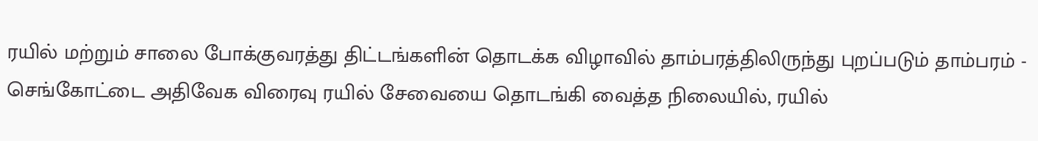ரயில் மற்றும் சாலை போக்குவரத்து திட்டங்களின் தொடக்க விழாவில் தாம்பரத்திலிருந்து புறப்படும் தாம்பரம் - செங்கோட்டை அதிவேக விரைவு ரயில் சேவையை தொடங்கி வைத்த நிலையில், ரயில்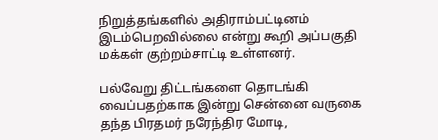நிறுத்தங்களில் அதிராம்பட்டினம் இடம்பெறவில்லை என்று கூறி அப்பகுதி மக்கள் குற்றம்சாட்டி உள்ளனர்.

பல்வேறு திட்டங்களை தொடங்கி வைப்பதற்காக இன்று சென்னை வருகை தந்த பிரதமர் நரேந்திர மோடி,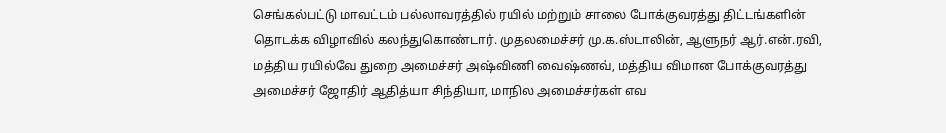செங்கல்பட்டு மாவட்டம் பல்லாவரத்தில் ரயில் மற்றும் சாலை போக்குவரத்து திட்டங்களின் தொடக்க விழாவில் கலந்துகொண்டார். முதலமைச்சர் மு.க.ஸ்டாலின், ஆளுநர் ஆர்.என்.ரவி, மத்திய ரயில்வே துறை அமைச்சர் அஷ்விணி வைஷ்ணவ், மத்திய விமான போக்குவரத்து அமைச்சர் ஜோதிர் ஆதித்யா சிந்தியா, மாநில அமைச்சர்கள் எவ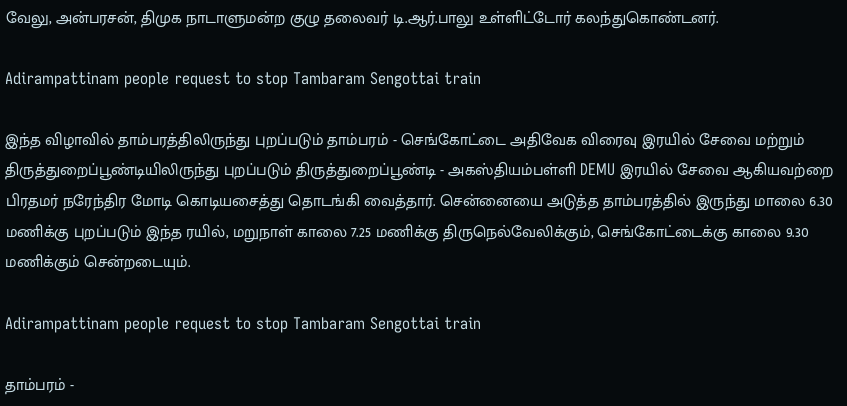வேலு, அன்பரசன், திமுக நாடாளுமன்ற குழு தலைவர் டி.ஆர்.பாலு உள்ளிட்டோர் கலந்துகொண்டனர்.

Adirampattinam people request to stop Tambaram Sengottai train

இந்த விழாவில் தாம்பரத்திலிருந்து புறப்படும் தாம்பரம் - செங்கோட்டை அதிவேக விரைவு இரயில் சேவை மற்றும் திருத்துறைப்பூண்டியிலிருந்து புறப்படும் திருத்துறைப்பூண்டி - அகஸ்தியம்பள்ளி DEMU இரயில் சேவை ஆகியவற்றை பிரதமர் நரேந்திர மோடி கொடியசைத்து தொடங்கி வைத்தார். சென்னையை அடுத்த தாம்பரத்தில் இருந்து மாலை 6.30 மணிக்கு புறப்படும் இந்த ரயில், மறுநாள் காலை 7.25 மணிக்கு திருநெல்வேலிக்கும், செங்கோட்டைக்கு காலை 9.30 மணிக்கும் சென்றடையும்.

Adirampattinam people request to stop Tambaram Sengottai train

தாம்பரம் -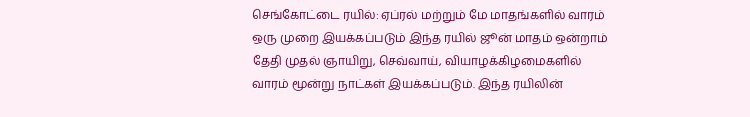செங்கோட்டை ரயில்: ஏப்ரல் மற்றும் மே மாதங்களில் வாரம் ஒரு முறை இயக்கப்படும் இந்த ரயில் ஜூன் மாதம் ஒன்றாம் தேதி முதல் ஞாயிறு, செவ்வாய், வியாழக்கிழமைகளில் வாரம் மூன்று நாட்கள் இயக்கப்படும். இந்த ரயிலின்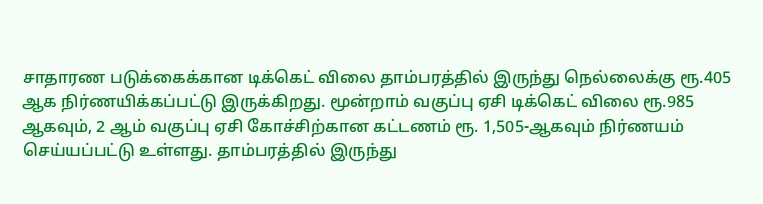சாதாரண படுக்கைக்கான டிக்கெட் விலை தாம்பரத்தில் இருந்து நெல்லைக்கு ரூ.405 ஆக நிர்ணயிக்கப்பட்டு இருக்கிறது. மூன்றாம் வகுப்பு ஏசி டிக்கெட் விலை ரூ.985 ஆகவும், 2 ஆம் வகுப்பு ஏசி கோச்சிற்கான கட்டணம் ரூ. 1,505-ஆகவும் நிர்ணயம் செய்யப்பட்டு உள்ளது. தாம்பரத்தில் இருந்து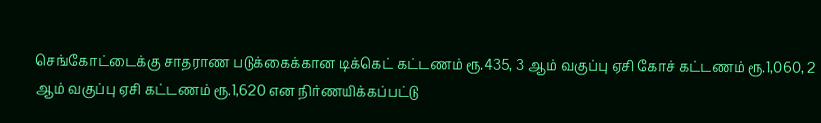செங்கோட்டைக்கு சாதராண படுக்கைக்கான டிக்கெட் கட்டணம் ரூ.435, 3 ஆம் வகுப்பு ஏசி கோச் கட்டணம் ரூ.1,060, 2 ஆம் வகுப்பு ஏசி கட்டணம் ரூ.1,620 என நிர்ணயிக்கப்பட்டு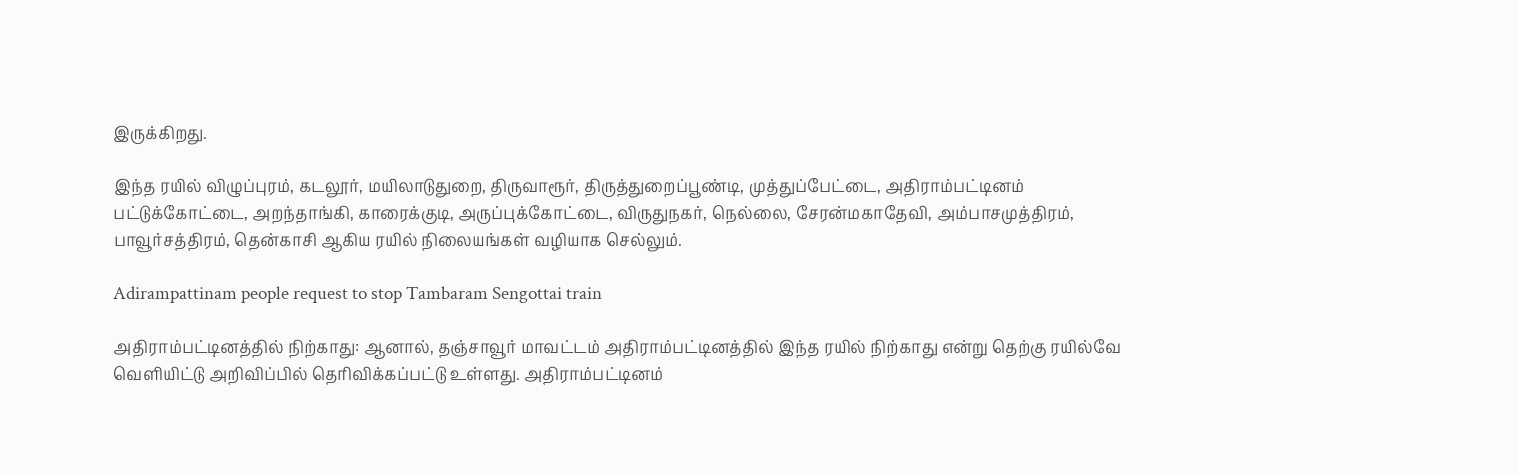இருக்கிறது.

இந்த ரயில் விழுப்புரம், கடலூர், மயிலாடுதுறை, திருவாரூர், திருத்துறைப்பூண்டி, முத்துப்பேட்டை, அதிராம்பட்டினம் பட்டுக்கோட்டை, அறந்தாங்கி, காரைக்குடி, அருப்புக்கோட்டை, விருதுநகர், நெல்லை, சேரன்மகாதேவி, அம்பாசமுத்திரம், பாவூர்சத்திரம், தென்காசி ஆகிய ரயில் நிலையங்கள் வழியாக செல்லும்.

Adirampattinam people request to stop Tambaram Sengottai train

அதிராம்பட்டினத்தில் நிற்காது: ஆனால், தஞ்சாவூர் மாவட்டம் அதிராம்பட்டினத்தில் இந்த ரயில் நிற்காது என்று தெற்கு ரயில்வே வெளியிட்டு அறிவிப்பில் தெரிவிக்கப்பட்டு உள்ளது. அதிராம்பட்டினம்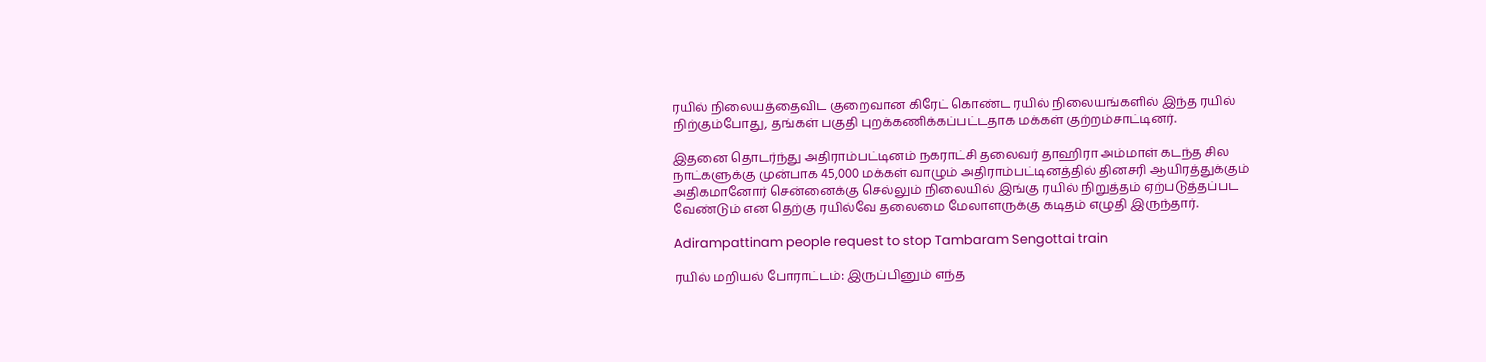ரயில் நிலையத்தைவிட குறைவான கிரேட் கொண்ட ரயில் நிலையங்களில் இந்த ரயில் நிற்கும்போது, தங்கள் பகுதி புறக்கணிக்கப்பட்டதாக மக்கள் குற்றம்சாட்டினர்.

இதனை தொடர்ந்து அதிராம்பட்டினம் நகராட்சி தலைவர் தாஹிரா அம்மாள் கடந்த சில நாட்களுக்கு முன்பாக 45,000 மக்கள் வாழும் அதிராம்பட்டினத்தில் தினசரி ஆயிரத்துக்கும் அதிகமானோர் சென்னைக்கு செல்லும் நிலையில் இங்கு ரயில் நிறுத்தம் ஏற்படுத்தப்பட வேண்டும் என தெற்கு ரயில்வே தலைமை மேலாளருக்கு கடிதம் எழுதி இருந்தார்.

Adirampattinam people request to stop Tambaram Sengottai train

ரயில் மறியல் போராட்டம்: இருப்பினும் எந்த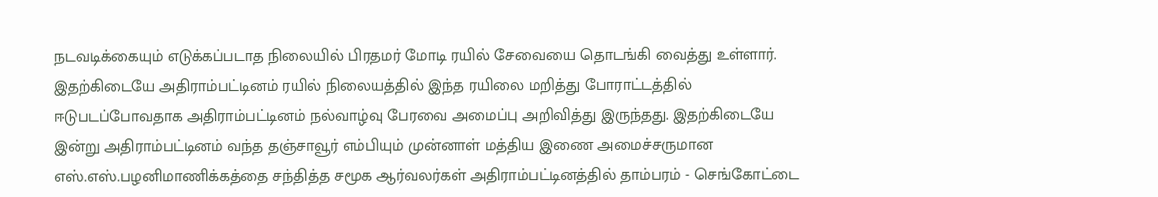நடவடிக்கையும் எடுக்கப்படாத நிலையில் பிரதமர் மோடி ரயில் சேவையை தொடங்கி வைத்து உள்ளார். இதற்கிடையே அதிராம்பட்டினம் ரயில் நிலையத்தில் இந்த ரயிலை மறித்து போராட்டத்தில் ஈடுபடப்போவதாக அதிராம்பட்டினம் நல்வாழ்வு பேரவை அமைப்பு அறிவித்து இருந்தது. இதற்கிடையே இன்று அதிராம்பட்டினம் வந்த தஞ்சாவூர் எம்பியும் முன்னாள் மத்திய இணை அமைச்சருமான எஸ்.எஸ்.பழனிமாணிக்கத்தை சந்தித்த சமூக ஆர்வலர்கள் அதிராம்பட்டினத்தில் தாம்பரம் - செங்கோட்டை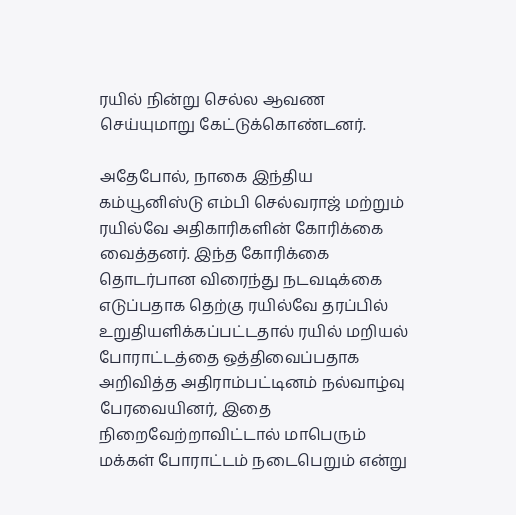ரயில் நின்று செல்ல ஆவண செய்யுமாறு கேட்டுக்கொண்டனர்.

அதேபோல், நாகை இந்திய கம்யூனிஸ்டு எம்பி செல்வராஜ் மற்றும் ரயில்வே அதிகாரிகளின் கோரிக்கை வைத்தனர். இந்த கோரிக்கை தொடர்பான விரைந்து நடவடிக்கை எடுப்பதாக தெற்கு ரயில்வே தரப்பில் உறுதியளிக்கப்பட்டதால் ரயில் மறியல் போராட்டத்தை ஒத்திவைப்பதாக அறிவித்த அதிராம்பட்டினம் நல்வாழ்வு பேரவையினர், இதை நிறைவேற்றாவிட்டால் மாபெரும் மக்கள் போராட்டம் நடைபெறும் என்று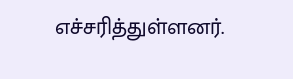எச்சரித்துள்ளனர்.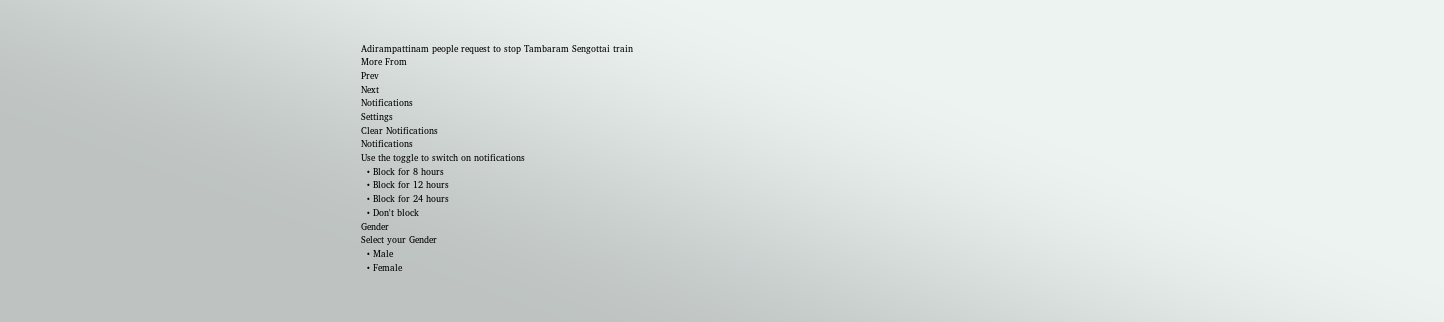Adirampattinam people request to stop Tambaram Sengottai train
More From
Prev
Next
Notifications
Settings
Clear Notifications
Notifications
Use the toggle to switch on notifications
  • Block for 8 hours
  • Block for 12 hours
  • Block for 24 hours
  • Don't block
Gender
Select your Gender
  • Male
  • Female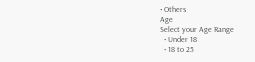• Others
Age
Select your Age Range
  • Under 18
  • 18 to 25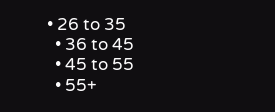• 26 to 35
  • 36 to 45
  • 45 to 55
  • 55+